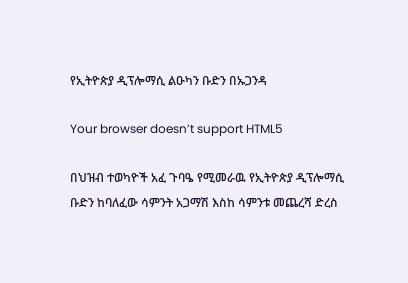የኢትዮጵያ ዲፕሎማሲ ልዑካን ቡድን በኡጋንዳ

Your browser doesn’t support HTML5

በህዝብ ተወካዮች አፈ ጉባዔ የሚመራዉ የኢትዮጵያ ዲፕሎማሲ ቡድን ከባለፈው ሳምንት አጋማሽ እስከ ሳምንቱ መጨረሻ ድረስ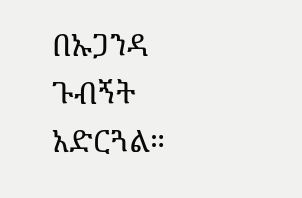በኡጋንዳ ጉብኝት አድርጓል።